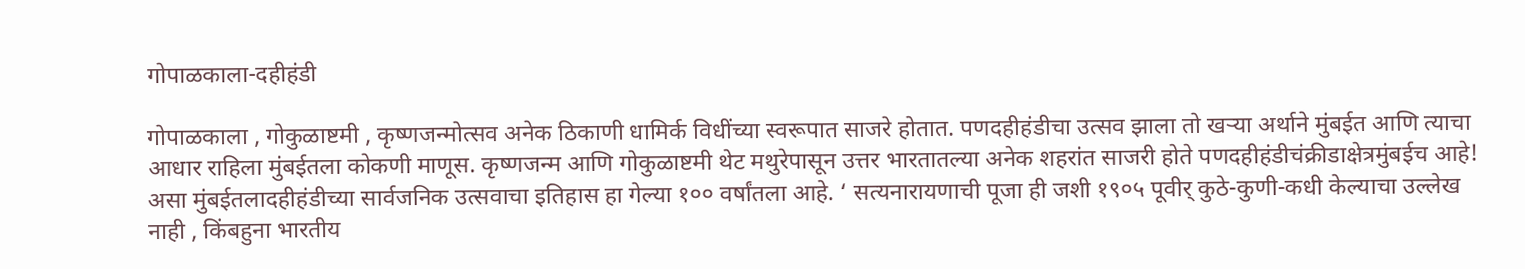गोपाळकाला-दहीहंडी

गोपाळकाला , गोकुळाष्टमी , कृष्णजन्मोत्सव अनेक ठिकाणी धामिर्क विधींच्या स्वरूपात साजरे होतात. पणदहीहंडीचा उत्सव झाला तो खऱ्या अर्थाने मुंबईत आणि त्याचा आधार राहिला मुंबईतला कोकणी माणूस. कृष्णजन्म आणि गोकुळाष्टमी थेट मथुरेपासून उत्तर भारतातल्या अनेक शहरांत साजरी होते पणदहीहंडीचंक्रीडाक्षेत्रमुंबईच आहे! असा मुंबईतलादहीहंडीच्या सार्वजनिक उत्सवाचा इतिहास हा गेल्या १०० वर्षांतला आहे. ‘ सत्यनारायणाची पूजा ही जशी १९०५ पूवीर् कुठे-कुणी-कधी केल्याचा उल्लेख नाही , किंबहुना भारतीय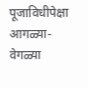पूजाविधीपेक्षा आगळ्या-वेगळ्या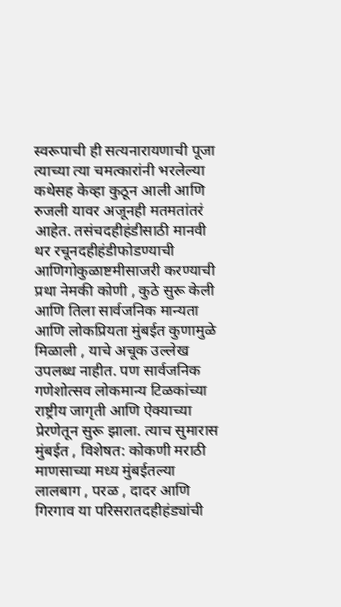स्वरूपाची ही सत्यनारायणाची पूजा त्याच्या त्या चमत्कारांनी भरलेल्या कथेसह केव्हा कुठून आली आणि रुजली यावर अजूनही मतमतांतरं आहेत. तसंचदहीहंडीसाठी मानवी थर रचूनदहीहंडीफोडण्याची आणिगोकुळाष्टमीसाजरी करण्याची प्रथा नेमकी कोणी , कुठे सुरू केली आणि तिला सार्वजनिक मान्यता आणि लोकप्रियता मुंबईत कुणामुळे मिळाली , याचे अचूक उल्लेख उपलब्ध नाहीत. पण सार्वजनिक गणेशोत्सव लोकमान्य टिळकांच्या राष्ट्रीय जागृती आणि ऐक्याच्या प्रेरणेतून सुरू झाला. त्याच सुमारास मुंबईत , विशेषत: कोकणी मराठी माणसाच्या मध्य मुंबईतल्या लालबाग , परळ , दादर आणि गिरगाव या परिसरातदहीहंड्यांची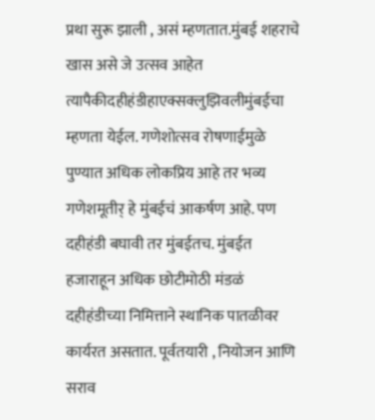प्रथा सुरू झाली , असं म्हणतात.मुंबई शहराचे खास असे जे उत्सव आहेत त्यापैकीदहीहंडीहाएक्सक्लुझिवलीमुंबईचा म्हणता येईल. गणेशोत्सव रोषणाईमुळे पुण्यात अधिक लोकप्रिय आहे तर भव्य गणेशमूतीर् हे मुंबईचं आकर्षण आहे. पण दहीहंडी बघावी तर मुंबईतच. मुंबईत हजाराहून अधिक छोटीमोठी मंडळं दहीहंडीच्या निमित्ताने स्थानिक पातळीवर कार्यरत असतात. पूर्वतयारी , नियोजन आणि सराव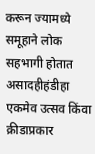करून ज्यामध्ये समूहाने लोक सहभागी होतात असादहीहंडीहा एकमेव उत्सव किंवा क्रीडाप्रकार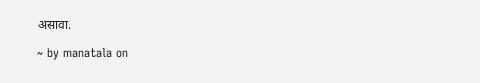असावा.

~ by manatala on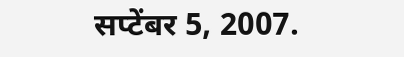सप्टेंबर 5, 2007.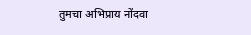तुमचा अभिप्राय नोंदवा